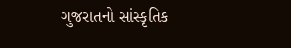ગુજરાતનો સાંસ્કૃતિક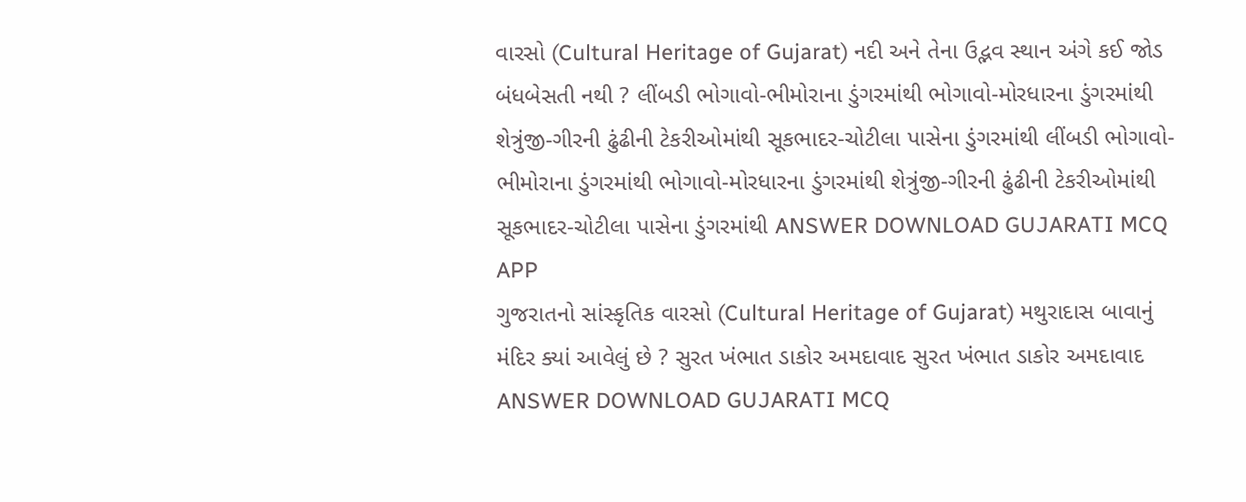વારસો (Cultural Heritage of Gujarat) નદી અને તેના ઉદ્ભવ સ્થાન અંગે કઈ જોડ બંધબેસતી નથી ? લીંબડી ભોગાવો-ભીમોરાના ડુંગરમાંથી ભોગાવો-મોરધારના ડુંગરમાંથી શેત્રુંજી-ગીરની ઢુંઢીની ટેકરીઓમાંથી સૂકભાદર-ચોટીલા પાસેના ડુંગરમાંથી લીંબડી ભોગાવો-ભીમોરાના ડુંગરમાંથી ભોગાવો-મોરધારના ડુંગરમાંથી શેત્રુંજી-ગીરની ઢુંઢીની ટેકરીઓમાંથી સૂકભાદર-ચોટીલા પાસેના ડુંગરમાંથી ANSWER DOWNLOAD GUJARATI MCQ APP
ગુજરાતનો સાંસ્કૃતિક વારસો (Cultural Heritage of Gujarat) મથુરાદાસ બાવાનું મંદિર ક્યાં આવેલું છે ? સુરત ખંભાત ડાકોર અમદાવાદ સુરત ખંભાત ડાકોર અમદાવાદ ANSWER DOWNLOAD GUJARATI MCQ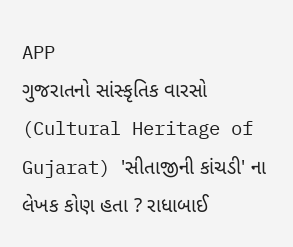APP
ગુજરાતનો સાંસ્કૃતિક વારસો (Cultural Heritage of Gujarat) 'સીતાજીની કાંચડી' ના લેખક કોણ હતા ? રાધાબાઈ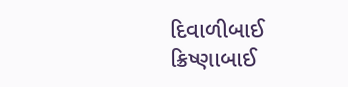દિવાળીબાઈ ક્રિષ્ણાબાઈ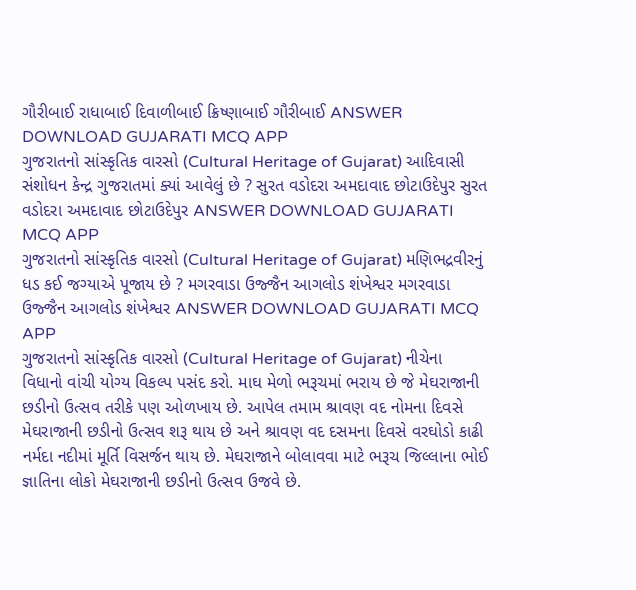ગૌરીબાઈ રાધાબાઈ દિવાળીબાઈ ક્રિષ્ણાબાઈ ગૌરીબાઈ ANSWER DOWNLOAD GUJARATI MCQ APP
ગુજરાતનો સાંસ્કૃતિક વારસો (Cultural Heritage of Gujarat) આદિવાસી સંશોધન કેન્દ્ર ગુજરાતમાં ક્યાં આવેલું છે ? સુરત વડોદરા અમદાવાદ છોટાઉદેપુર સુરત વડોદરા અમદાવાદ છોટાઉદેપુર ANSWER DOWNLOAD GUJARATI MCQ APP
ગુજરાતનો સાંસ્કૃતિક વારસો (Cultural Heritage of Gujarat) મણિભદ્રવીરનું ધડ કઈ જગ્યાએ પૂજાય છે ? મગરવાડા ઉજ્જૈન આગલોડ શંખેશ્વર મગરવાડા ઉજ્જૈન આગલોડ શંખેશ્વર ANSWER DOWNLOAD GUJARATI MCQ APP
ગુજરાતનો સાંસ્કૃતિક વારસો (Cultural Heritage of Gujarat) નીચેના વિધાનો વાંચી યોગ્ય વિકલ્પ પસંદ કરો. માઘ મેળો ભરૂચમાં ભરાય છે જે મેઘરાજાની છડીનો ઉત્સવ તરીકે પણ ઓળખાય છે. આપેલ તમામ શ્રાવણ વદ નોમના દિવસે મેઘરાજાની છડીનો ઉત્સવ શરૂ થાય છે અને શ્રાવણ વદ દસમના દિવસે વરઘોડો કાઢી નર્મદા નદીમાં મૂર્તિ વિસર્જન થાય છે. મેઘરાજાને બોલાવવા માટે ભરૂચ જિલ્લાના ભોઈ જ્ઞાતિના લોકો મેઘરાજાની છડીનો ઉત્સવ ઉજવે છે.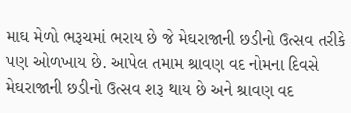માઘ મેળો ભરૂચમાં ભરાય છે જે મેઘરાજાની છડીનો ઉત્સવ તરીકે પણ ઓળખાય છે. આપેલ તમામ શ્રાવણ વદ નોમના દિવસે મેઘરાજાની છડીનો ઉત્સવ શરૂ થાય છે અને શ્રાવણ વદ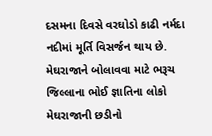દસમના દિવસે વરઘોડો કાઢી નર્મદા નદીમાં મૂર્તિ વિસર્જન થાય છે. મેઘરાજાને બોલાવવા માટે ભરૂચ જિલ્લાના ભોઈ જ્ઞાતિના લોકો મેઘરાજાની છડીનો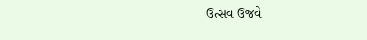ઉત્સવ ઉજવે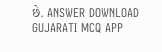છે. ANSWER DOWNLOAD GUJARATI MCQ APP